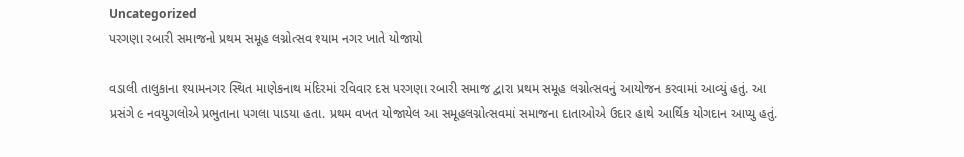Uncategorized
પરગણા રબારી સમાજનો પ્રથમ સમૂહ લગ્નોત્સવ શ્યામ નગર ખાતે યોજાયો

વડાલી તાલુકાના શ્યામનગર સ્થિત માણેકનાથ મંદિરમાં રવિવાર દસ પરગણા રબારી સમાજ દ્વારા પ્રથમ સમૂહ લગ્નોત્સવનું આયોજન કરવામાં આવ્યું હતું. આ પ્રસંગે ૯ નવયુગલોએ પ્રભુતાના પગલા પાડયા હતા. પ્રથમ વખત યોજાયેલ આ સમૂહલગ્નોત્સવમાં સમાજના દાતાઓએ ઉદાર હાથે આર્થિક યોગદાન આપ્યુ હતું.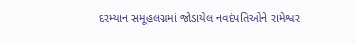દરમ્યાન સમૂહલગ્નમાં જોડાયેલ નવદંપતિઓને રામેશ્વર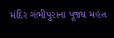મંદિર ગંભીપુરાના પૂજ્ય મહંત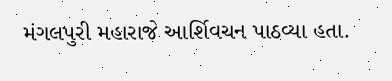મંગલપુરી મહારાજે આર્શિવચન પાઠવ્યા હતા.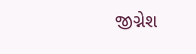જીગ્નેશ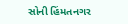સોની હિંમતનગર